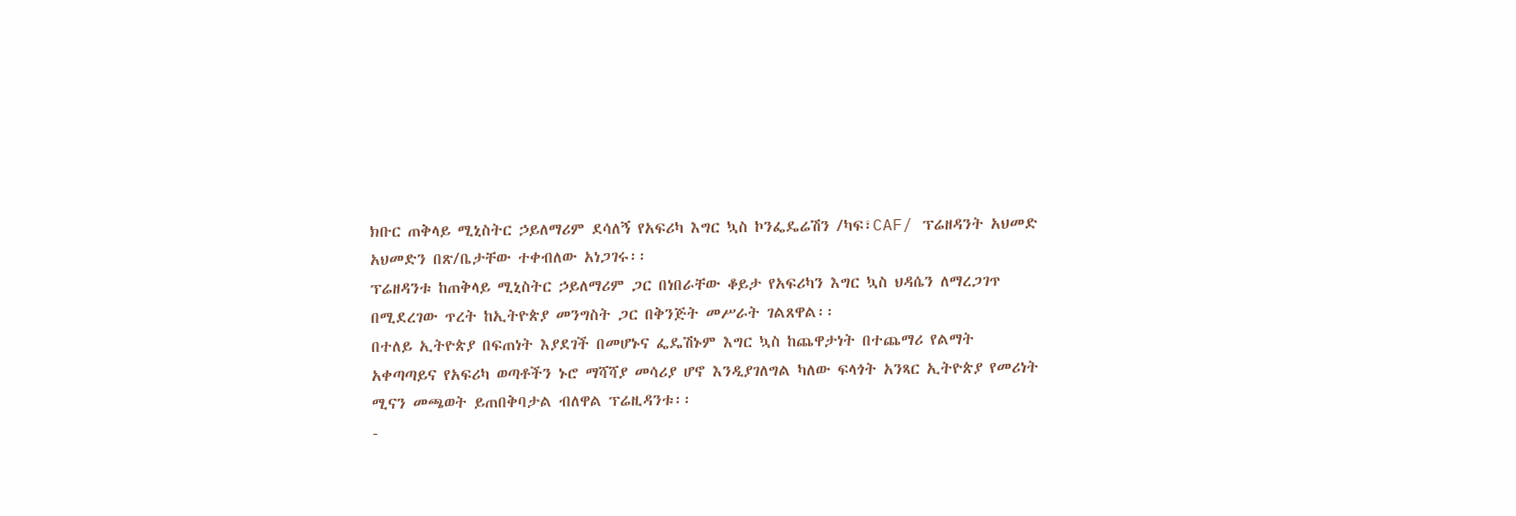ክቡር ጠቅላይ ሚኒስትር ኃይለማሪም ደሳለኝ የአፍሪካ እግር ኳስ ኮንፌዴሬሽን /ካፍ፣CAF/ ፕሬዘዳንት አህመድ አህመድን በጽ/ቤታቸው ተቀብለው አነጋገሩ፡፡
ፕሬዘዳንቱ ከጠቅላይ ሚኒስትር ኃይለማሪም ጋር በነበራቸው ቆይታ የአፍሪካን እግር ኳስ ህዳሴን ለማረጋገጥ በሚደረገው ጥረት ከኢትዮጵያ መንግስት ጋር በቅንጅት መሥራት ገልጸዋል፡፡
በተለይ ኢትዮጵያ በፍጠነት እያደገች በመሆኑና ፌዴሽኑም እግር ኳስ ከጨዋታነት በተጨማሪ የልማት አቀጣጣይና የአፍሪካ ወጣቶችን ኑሮ ማሻሻያ መሳሪያ ሆኖ እንዲያገለግል ካለው ፍላጎት አንጻር ኢትዮጵያ የመሪነት ሚናን መጫወት ይጠበቅባታል ብለዋል ፕሬዚዳንቱ፡፡
-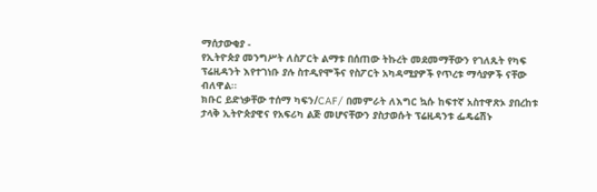ማሰታውቂያ -
የኢትዮጵያ መንግሥት ለስፖርት ልማቱ በሰጠው ትኩረት መደመማቸውን የገለጹት የካፍ ፕሬዚዳንት እየተገነቡ ያሉ ስተዲየሞችና የስፖርት አካዳሚያዎች የጥረቱ ማሳያዎች ናቸው ብለዋል፡፡
ክቡር ይድነቃቸው ተሰማ ካፍን/CAF/ በመምራት ለእግር ኳሱ ከፍተኛ አስተዋጽኦ ያበረከቱ ታላቅ ኢትዮጵያዊና የአፍሪካ ልጅ መሆናቸውን ያስታወሱት ፕሬዚዳንቱ ፌዴሬሽኑ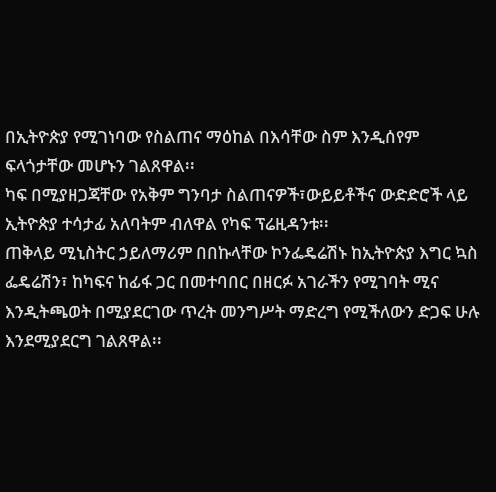በኢትዮጵያ የሚገነባው የስልጠና ማዕከል በእሳቸው ስም እንዲሰየም ፍላጎታቸው መሆኑን ገልጸዋል፡፡
ካፍ በሚያዘጋጃቸው የአቅም ግንባታ ስልጠናዎች፣ውይይቶችና ውድድሮች ላይ ኢትዮጵያ ተሳታፊ አለባትም ብለዋል የካፍ ፕሬዚዳንቱ፡፡
ጠቅላይ ሚኒስትር ኃይለማሪም በበኩላቸው ኮንፌዴሬሽኑ ከኢትዮጵያ እግር ኳስ ፌዴሬሽን፣ ከካፍና ከፊፋ ጋር በመተባበር በዘርፉ አገራችን የሚገባት ሚና እንዲትጫወት በሚያደርገው ጥረት መንግሥት ማድረግ የሚችለውን ድጋፍ ሁሉ እንደሚያደርግ ገልጸዋል፡፡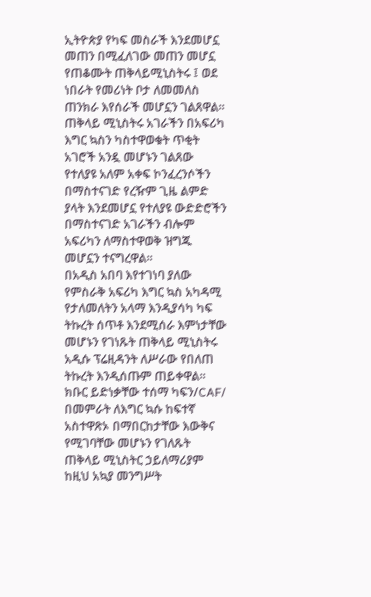ኢትዮጵያ የካፍ መስራች እንደመሆኗ መጠን በሚፈለገው መጠን መሆኗ የጠቆሙት ጠቅላይሚኒስትሩ ፤ ወደ ነበራት የመሪነት ቦታ ለመመለስ ጠንክራ እየሰራች መሆኗን ገልጸዋል፡፡
ጠቅላይ ሚኒስትሩ አገራችን በአፍሪካ እግር ኳስን ካስተዋወቁት ጥቂት አገሮች አንዷ መሆኑን ገልጸው የተለያዩ አለም አቀፍ ኮንፈረንሶችን በማስተናገድ የረዥም ጊዜ ልምድ ያላት እንደመሆኗ የተለያዩ ውድድሮችን በማስተናገድ አገራችን ብሎም አፍሪካን ለማስተዋወቅ ዝግጁ መሆኗን ተናግረዋል፡፡
በአዲስ አበባ እየተገነባ ያለው የምስራቅ አፍሪካ እግር ኳስ አካዳሚ የታለመለትን አላማ እንዲያሳካ ካፍ ትኩረት ሰጥቶ እንደሚሰራ እምነታቸው መሆኑን የገነጹት ጠቅላይ ሚኒስትሩ አዲሱ ፕሬዚዳንት ለሥራው የበለጠ ትኩረት እንዲሰጡም ጠይቀዋል፡፡
ክቡር ይድነቃቸው ተሰማ ካፍን/CAF/ በመምራት ለእግር ኳሱ ከፍተኛ አስተዋጽኦ በማበርከታቸው እውቅና የሚገባቸው መሆኑን የገለጹት ጠቅላይ ሚኒስትር ኃይለማሪያም ከዚህ አኳያ መንግሥት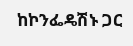ከኮንፌዴሽኑ ጋር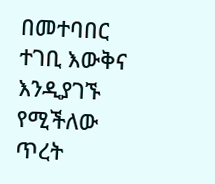በመተባበር ተገቢ እውቅና እንዲያገኙ የሚችለው ጥረት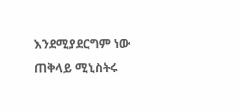እንደሚያደርግም ነው ጠቅላይ ሚኒስትሩ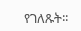የገለጹት፡፡